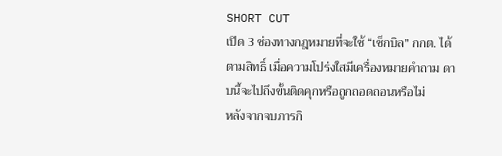SHORT CUT
เปิด 3 ช่องทางกฎหมายที่จะใช้ “เช็กบิล” กกต. ได้ตามสิทธิ์ เมื่อความโปร่งใสมีเครื่องหมายคำถาม ดาบนี้จะไปถึงขั้นติดคุกหรือถูกถอดถอนหรือไม่
หลังจากจบภารกิ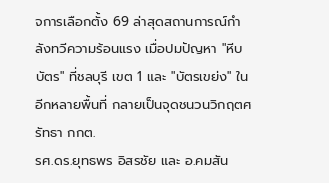จการเลือกตั้ง 69 ล่าสุดสถานการณ์กำลังทวีความร้อนแรง เมื่อปมปัญหา "หีบบัตร" ที่ชลบุรี เขต 1 และ "บัตรเขย่ง" ในอีกหลายพื้นที่ กลายเป็นจุดชนวนวิกฤตศรัทธา กกต.
รศ.ดร.ยุทธพร อิสรชัย และ อ.คมสัน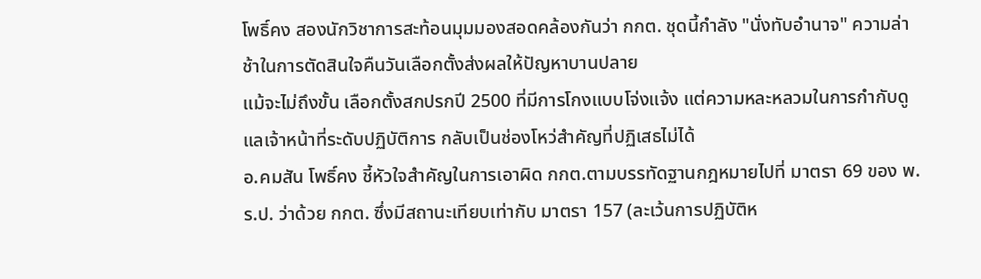โพธิ์คง สองนักวิชาการสะท้อนมุมมองสอดคล้องกันว่า กกต. ชุดนี้กำลัง "นั่งทับอำนาจ" ความล่าช้าในการตัดสินใจคืนวันเลือกตั้งส่งผลให้ปัญหาบานปลาย
แม้จะไม่ถึงขั้น เลือกตั้งสกปรกปี 2500 ที่มีการโกงแบบโจ่งแจ้ง แต่ความหละหลวมในการกำกับดูแลเจ้าหน้าที่ระดับปฏิบัติการ กลับเป็นช่องโหว่สำคัญที่ปฏิเสธไม่ได้
อ.คมสัน โพธิ์คง ชี้หัวใจสำคัญในการเอาผิด กกต.ตามบรรทัดฐานกฎหมายไปที่ มาตรา 69 ของ พ.ร.ป. ว่าด้วย กกต. ซึ่งมีสถานะเทียบเท่ากับ มาตรา 157 (ละเว้นการปฏิบัติห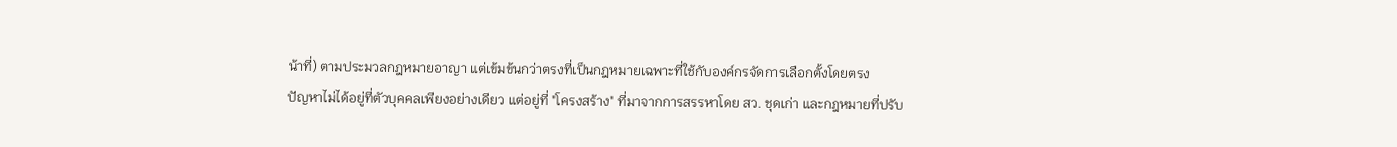น้าที่) ตามประมวลกฎหมายอาญา แต่เข้มข้นกว่าตรงที่เป็นกฎหมายเฉพาะที่ใช้กับองค์กรจัดการเลือกตั้งโดยตรง
ปัญหาไม่ได้อยู่ที่ตัวบุคคลเพียงอย่างเดียว แต่อยู่ที่ "โครงสร้าง" ที่มาจากการสรรหาโดย สว. ชุดเก่า และกฎหมายที่ปรับ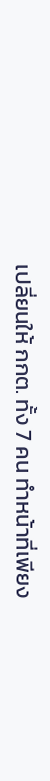เปลี่ยนให้ กกต. ทั้ง 7 คน ทำหน้าที่เพียง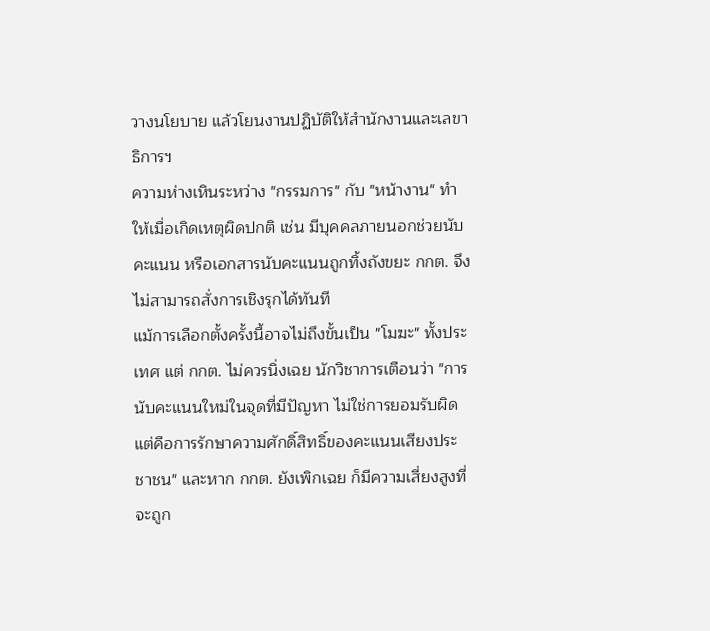วางนโยบาย แล้วโยนงานปฏิบัติให้สำนักงานและเลขาธิการฯ
ความห่างเหินระหว่าง "กรรมการ" กับ "หน้างาน" ทำให้เมื่อเกิดเหตุผิดปกติ เช่น มีบุคคลภายนอกช่วยนับคะแนน หรือเอกสารนับคะแนนถูกทิ้งถังขยะ กกต. จึงไม่สามารถสั่งการเชิงรุกได้ทันที
แม้การเลือกตั้งครั้งนี้อาจไม่ถึงขั้นเป็น "โมฆะ" ทั้งประเทศ แต่ กกต. ไม่ควรนิ่งเฉย นักวิชาการเตือนว่า "การนับคะแนนใหม่ในจุดที่มีปัญหา ไม่ใช่การยอมรับผิด แต่คือการรักษาความศักดิ์สิทธิ์ของคะแนนเสียงประชาชน" และหาก กกต. ยังเพิกเฉย ก็มีความเสี่ยงสูงที่จะถูก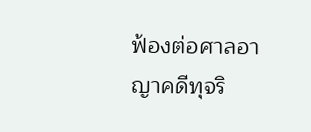ฟ้องต่อศาลอาญาคดีทุจริ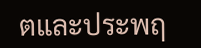ตและประพฤ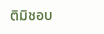ติมิชอบ